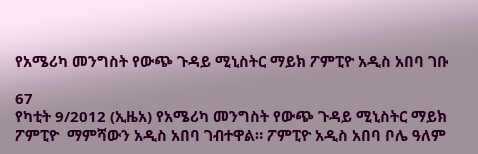የአሜሪካ መንግስት የውጭ ጉዳይ ሚኒስትር ማይክ ፖምፒዮ አዲስ አበባ ገቡ

67
የካቲት 9/2012 (ኢዜአ) የአሜሪካ መንግስት የውጭ ጉዳይ ሚኒስትር ማይክ ፖምፒዮ  ማምሻውን አዲስ አበባ ገብተዋል። ፖምፒዮ አዲስ አበባ ቦሌ ዓለም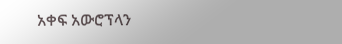አቀፍ አውሮፕላን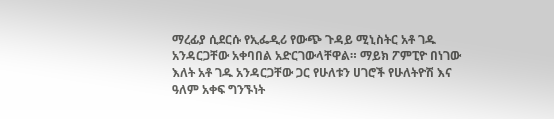ማረፊያ ሲደርሱ የኢፌዲሪ የውጭ ጉዳይ ሚኒስትር አቶ ገዱ አንዳርጋቸው አቀባበል አድርገውላቸዋል። ማይክ ፖምፒዮ በነገው እለት አቶ ገዱ አንዳርጋቸው ጋር የሁለቱን ሀገሮች የሁለትዮሽ እና ዓለም አቀፍ ግንኙነት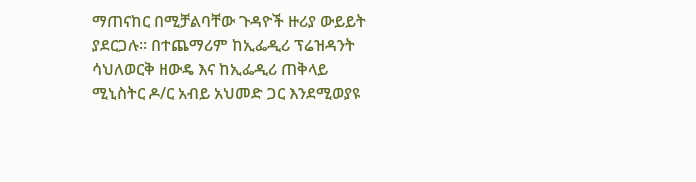ማጠናከር በሚቻልባቸው ጉዳዮች ዙሪያ ውይይት ያደርጋሉ። በተጨማሪም ከኢፌዲሪ ፕሬዝዳንት  ሳህለወርቅ ዘውዴ እና ከኢፌዲሪ ጠቅላይ ሚኒስትር ዶ/ር አብይ አህመድ ጋር እንደሚወያዩ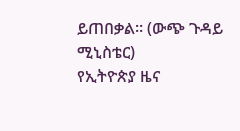ይጠበቃል። (ውጭ ጉዳይ ሚኒስቴር)
የኢትዮጵያ ዜና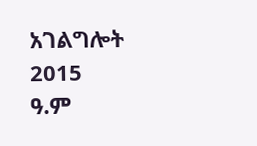አገልግሎት
2015
ዓ.ም